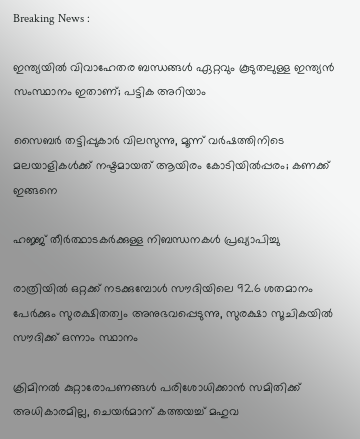Breaking News :

ഇന്ത്യയില്‍ വിവാഹേതര ബന്ധങ്ങള്‍ ഏറ്റവും കൂടുതലുള്ള ഇന്ത്യന്‍ സംസ്ഥാനം ഇതാണ്; പട്ടിക അറിയാം

സൈബര്‍ തട്ടിപ്പുകാര്‍ വിലസുന്നു, മൂന്ന് വര്‍ഷത്തിനിടെ മലയാളികള്‍ക്ക് നഷ്ടമായത് ആയിരം കോടിയില്‍പ്പരം; കണക്ക് ഇങ്ങനെ

ഹജ്ജ് തീർത്ഥാടകർക്കുള്ള നിബന്ധനകൾ പ്രഖ്യാപിച്ചു

രാത്രിയിൽ ഒറ്റക്ക് നടക്കുമ്പോൾ സൗദിയിലെ 92.6 ശതമാനം പേർക്കും സുരക്ഷിതത്വം അനുഭവപ്പെടുന്നു, സുരക്ഷാ സൂചികയിൽ സൗദിക്ക് ഒന്നാം സ്ഥാനം

ക്രിമിനല്‍ കുറ്റാരോപണങ്ങള്‍ പരിശോധിക്കാന്‍ സമിതിക്ക്‌ അധികാരമില്ല, ചെയര്‍മാന്‌ കത്തയച്ച് മഹുവ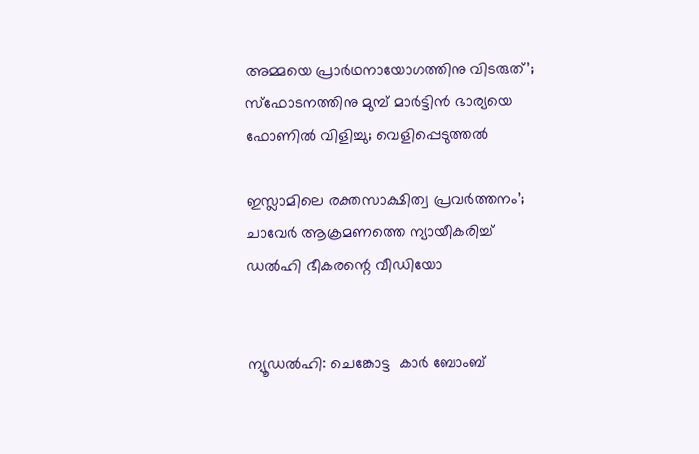അമ്മയെ പ്രാര്‍ഥനായോഗത്തിനു വിടരുത്’; സ്‌ഫോടനത്തിനു മുമ്പ് മാര്‍ട്ടിന്‍ ഭാര്യയെ ഫോണില്‍ വിളിച്ചു; വെളിപ്പെടുത്തല്‍

ഇസ്ലാമിലെ രക്തസാക്ഷിത്വ പ്രവര്‍ത്തനം’; ചാവേർ ആക്രമണത്തെ ന്യായീകരിച്ച് ഡല്‍ഹി ഭീകരന്റെ വീഡിയോ


ന്യൂഡല്‍ഹി: ചെങ്കോട്ട  കാര്‍ ബോംബ്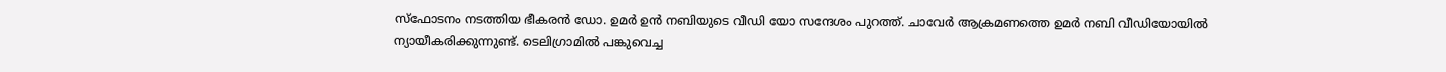സ്‌ഫോടനം നടത്തിയ ഭീകരന്‍ ഡോ. ഉമര്‍ ഉന്‍ നബിയുടെ വീഡി യോ സന്ദേശം പുറത്ത്. ചാവേര്‍ ആക്രമണത്തെ ഉമര്‍ നബി വീഡിയോയില്‍ ന്യായീകരിക്കുന്നുണ്ട്. ടെലിഗ്രാമില്‍ പങ്കുവെച്ച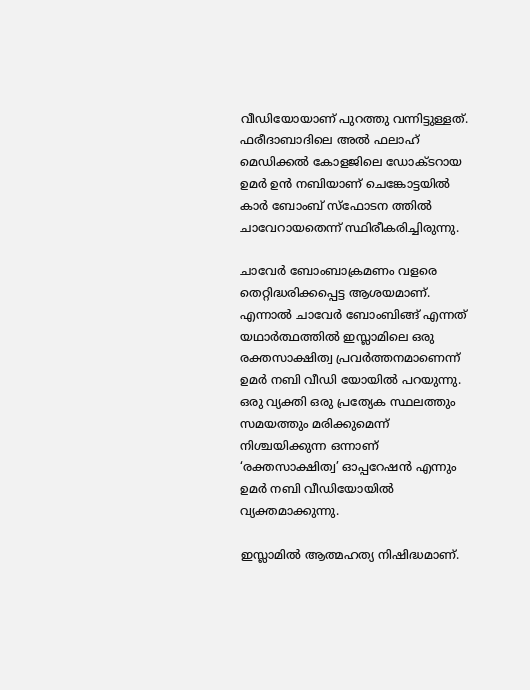വീഡിയോയാണ് പുറത്തു വന്നിട്ടുള്ളത്. ഫരീദാബാദിലെ അൽ ഫലാഹ് മെഡിക്കൽ കോളജിലെ ഡോക്ടറായ ഉമർ ഉൻ നബിയാണ് ചെങ്കോട്ടയിൽ കാർ ബോംബ് സ്ഫോടന ത്തിൽ ചാവേറായതെന്ന് സ്ഥിരീകരിച്ചിരുന്നു.

ചാവേര്‍ ബോംബാക്രമണം വളരെ തെറ്റിദ്ധരിക്കപ്പെട്ട ആശയമാണ്. എന്നാല്‍ ചാവേര്‍ ബോംബിങ്ങ് എന്നത് യഥാര്‍ത്ഥത്തില്‍ ഇസ്ലാമിലെ ഒരു രക്തസാക്ഷിത്വ പ്രവര്‍ത്തനമാണെന്ന് ഉമര്‍ നബി വീഡി യോയില്‍ പറയുന്നു. ഒരു വ്യക്തി ഒരു പ്രത്യേക സ്ഥലത്തും സമയത്തും മരിക്കുമെന്ന് നിശ്ചയിക്കുന്ന ഒന്നാണ് ‘രക്തസാക്ഷിത്വ’ ഓപ്പറേഷന്‍ എന്നും ഉമര്‍ നബി വീഡിയോയില്‍ വ്യക്തമാക്കുന്നു.

ഇസ്ലാമില്‍ ആത്മഹത്യ നിഷിദ്ധമാണ്.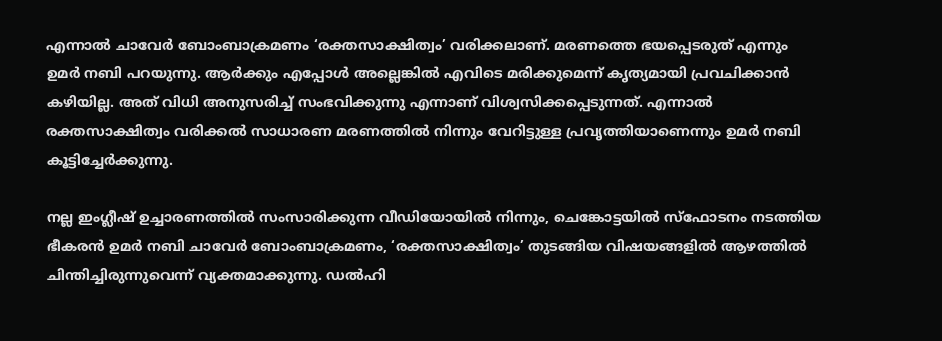എന്നാല്‍ ചാവേര്‍ ബോംബാക്രമണം ‘രക്തസാക്ഷിത്വം’ വരിക്കലാണ്. മരണത്തെ ഭയപ്പെടരുത് എന്നും ഉമര്‍ നബി പറയുന്നു. ആര്‍ക്കും എപ്പോള്‍ അല്ലെങ്കില്‍ എവിടെ മരിക്കുമെന്ന് കൃത്യമായി പ്രവചിക്കാന്‍ കഴിയില്ല. അത് വിധി അനുസരിച്ച് സംഭവിക്കുന്നു എന്നാണ് വിശ്വസിക്കപ്പെടുന്നത്. എന്നാല്‍ രക്തസാക്ഷിത്വം വരിക്കല്‍ സാധാരണ മരണത്തില്‍ നിന്നും വേറിട്ടുള്ള പ്രവൃത്തിയാണെന്നും ഉമര്‍ നബി കൂട്ടിച്ചേര്‍ക്കുന്നു.

നല്ല ഇംഗ്ലീഷ് ഉച്ചാരണത്തില്‍ സംസാരിക്കുന്ന വീഡിയോയില്‍ നിന്നും, ചെങ്കോട്ടയില്‍ സ്‌ഫോടനം നടത്തിയ ഭീകരന്‍ ഉമര്‍ നബി ചാവേര്‍ ബോംബാക്രമണം, ‘രക്തസാക്ഷിത്വം’ തുടങ്ങിയ വിഷയങ്ങളില്‍ ആഴത്തില്‍ ചിന്തിച്ചിരുന്നുവെന്ന് വ്യക്തമാക്കുന്നു. ഡല്‍ഹി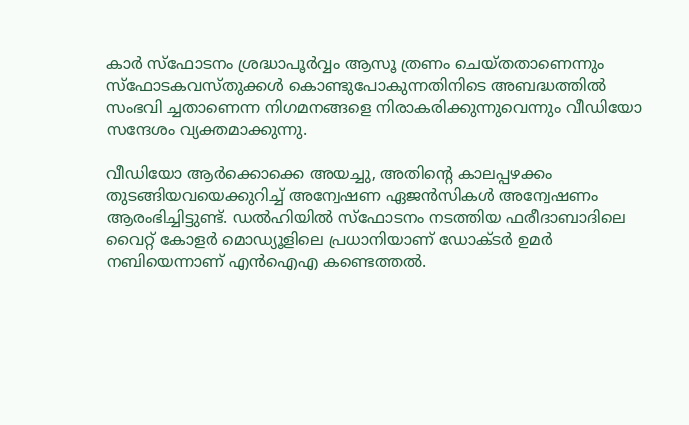കാര്‍ സ്‌ഫോടനം ശ്രദ്ധാപൂര്‍വ്വം ആസൂ ത്രണം ചെയ്തതാണെന്നും സ്‌ഫോടകവസ്തുക്കള്‍ കൊണ്ടുപോകുന്നതിനിടെ അബദ്ധത്തില്‍ സംഭവി ച്ചതാണെന്ന നിഗമനങ്ങളെ നിരാകരിക്കുന്നുവെന്നും വീഡിയോ സന്ദേശം വ്യക്തമാക്കുന്നു.

വീഡിയോ ആര്‍ക്കൊക്കെ അയച്ചു, അതിന്റെ കാലപ്പഴക്കം തുടങ്ങിയവയെക്കുറിച്ച് അന്വേഷണ ഏജന്‍സികള്‍ അന്വേഷണം ആരംഭിച്ചിട്ടുണ്ട്. ഡല്‍ഹിയില്‍ സ്‌ഫോടനം നടത്തിയ ഫരീദാബാദിലെ വൈറ്റ് കോളര്‍ മൊഡ്യൂളിലെ പ്രധാനിയാണ് ഡോക്ടര്‍ ഉമര്‍ നബിയെന്നാണ് എന്‍ഐഎ കണ്ടെത്തല്‍.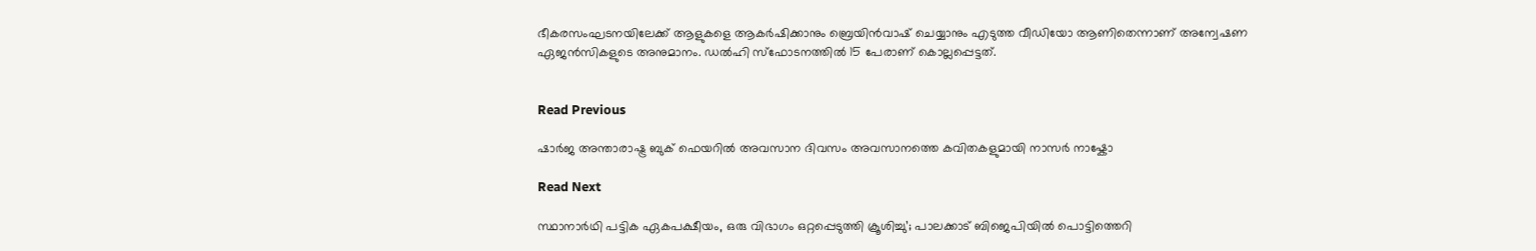ഭീകരസംഘടനയിലേക്ക് ആളുകളെ ആകര്‍ഷിക്കാനും ബ്രെയിന്‍വാഷ് ചെയ്യാനും എടുത്ത വീഡിയോ ആണിതെന്നാണ് അന്വേഷണ ഏജന്‍സികളുടെ അനുമാനം. ഡല്‍ഹി സ്‌ഫോടനത്തില്‍ 15 പേരാണ് കൊല്ലപ്പെട്ടത്.


Read Previous

ഷാർജ അന്താരാഷ്ട്ര ബുക് ഫെയറിൽ അവസാന ദിവസം അവസാനത്തെ കവിതകളുമായി നാസർ നാഷ്കോ

Read Next

സ്ഥാനാര്‍ഥി പട്ടിക ഏകപക്ഷീയം, ഒരു വിഭാഗം ഒറ്റപ്പെടുത്തി ക്രൂശിച്ചു’; പാലക്കാട് ബിജെപിയില്‍ പൊട്ടിത്തെറി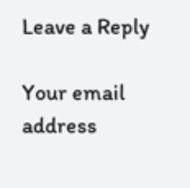Leave a Reply

Your email address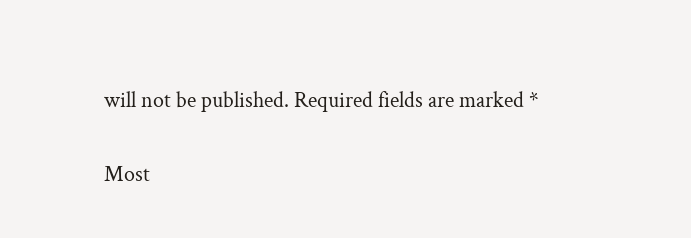will not be published. Required fields are marked *

Most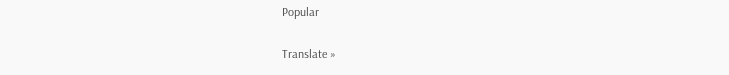Popular

Translate »